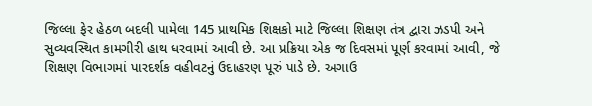જિલ્લા ફેર હેઠળ બદલી પામેલા 145 પ્રાથમિક શિક્ષકો માટે જિલ્લા શિક્ષણ તંત્ર દ્વારા ઝડપી અને સુવ્યવસ્થિત કામગીરી હાથ ધરવામાં આવી છે. આ પ્રક્રિયા એક જ દિવસમાં પૂર્ણ કરવામાં આવી, જે શિક્ષણ વિભાગમાં પારદર્શક વહીવટનું ઉદાહરણ પૂરું પાડે છે. અગાઉ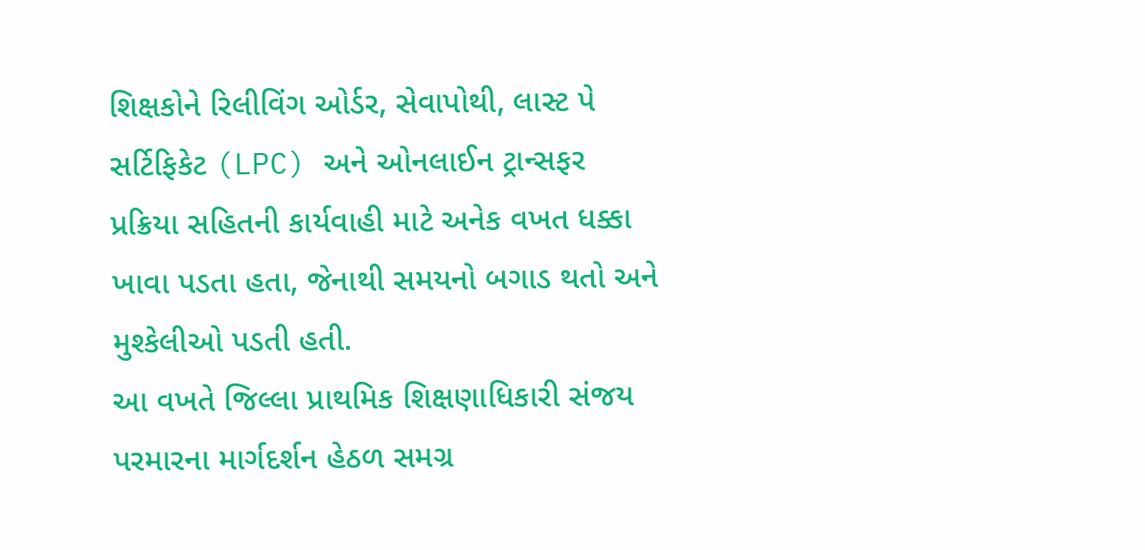શિક્ષકોને રિલીવિંગ ઓર્ડર, સેવાપોથી, લાસ્ટ પે સર્ટિફિકેટ (LPC) અને ઓનલાઈન ટ્રાન્સફર પ્રક્રિયા સહિતની કાર્યવાહી માટે અનેક વખત ધક્કા ખાવા પડતા હતા, જેનાથી સમયનો બગાડ થતો અને મુશ્કેલીઓ પડતી હતી.
આ વખતે જિલ્લા પ્રાથમિક શિક્ષણાધિકારી સંજય પરમારના માર્ગદર્શન હેઠળ સમગ્ર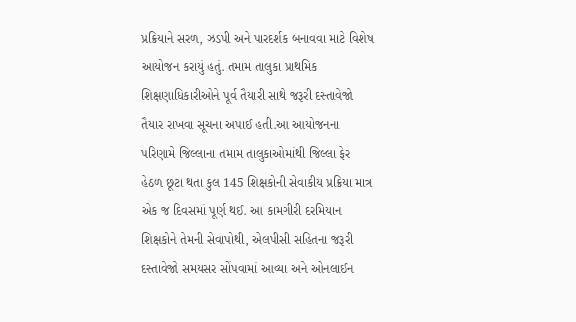પ્રક્રિયાને સરળ, ઝડપી અને પારદર્શક બનાવવા માટે વિશેષ આયોજન કરાયું હતું. તમામ તાલુકા પ્રાથમિક શિક્ષણાધિકારીઓને પૂર્વ તૈયારી સાથે જરૂરી દસ્તાવેજો તૈયાર રાખવા સૂચના અપાઈ હતી.આ આયોજનના પરિણામે જિલ્લાના તમામ તાલુકાઓમાંથી જિલ્લા ફેર હેઠળ છૂટા થતા કુલ 145 શિક્ષકોની સેવાકીય પ્રક્રિયા માત્ર એક જ દિવસમાં પૂર્ણ થઈ. આ કામગીરી દરમિયાન શિક્ષકોને તેમની સેવાપોથી, એલપીસી સહિતના જરૂરી દસ્તાવેજો સમયસર સોંપવામાં આવ્યા અને ઓનલાઈન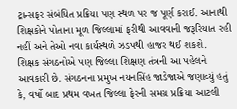ટ્રાન્સફર સંબંધિત પ્રક્રિયા પણ સ્થળ પર જ પૂર્ણ કરાઈ. આનાથી શિક્ષકોને પોતાના મૂળ જિલ્લામાં ફરીથી આવવાની જરૂરિયાત રહી નહીં અને તેઓ નવા કાર્યસ્થળે ઝડપથી હાજર થઈ શકશે.
શિક્ષક સંગઠનોએ પણ જિલ્લા શિક્ષણ તંત્રની આ પહેલને આવકારી છે. સંગઠનના પ્રમુખ નયનસિંહ જાડેજાએ જણાવ્યું હતું કે, વર્ષો બાદ પ્રથમ વખત જિલ્લા ફેરની સમગ્ર પ્રક્રિયા આટલી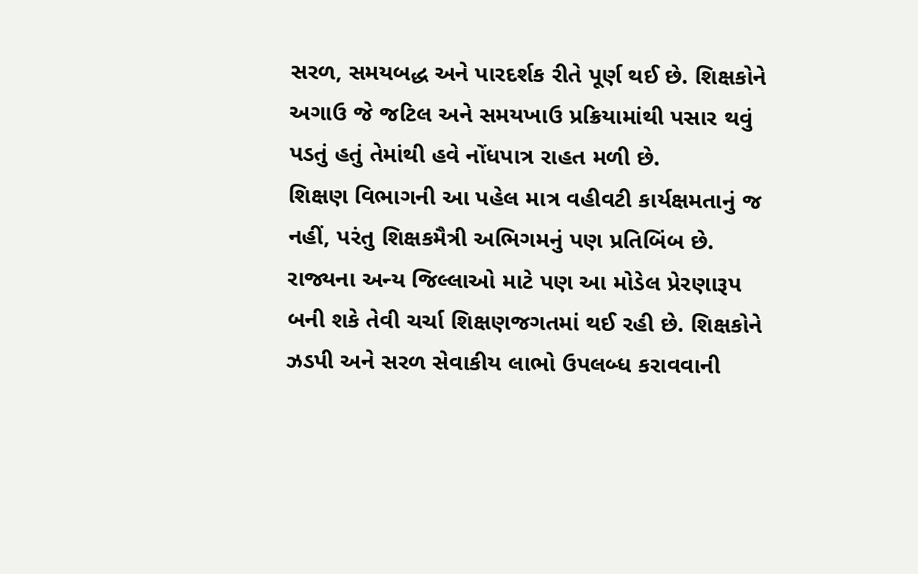સરળ, સમયબદ્ધ અને પારદર્શક રીતે પૂર્ણ થઈ છે. શિક્ષકોને અગાઉ જે જટિલ અને સમયખાઉ પ્રક્રિયામાંથી પસાર થવું પડતું હતું તેમાંથી હવે નોંધપાત્ર રાહત મળી છે.
શિક્ષણ વિભાગની આ પહેલ માત્ર વહીવટી કાર્યક્ષમતાનું જ નહીં, પરંતુ શિક્ષકમૈત્રી અભિગમનું પણ પ્રતિબિંબ છે. રાજ્યના અન્ય જિલ્લાઓ માટે પણ આ મોડેલ પ્રેરણારૂપ બની શકે તેવી ચર્ચા શિક્ષણજગતમાં થઈ રહી છે. શિક્ષકોને ઝડપી અને સરળ સેવાકીય લાભો ઉપલબ્ધ કરાવવાની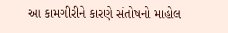આ કામગીરીને કારણે સંતોષનો માહોલ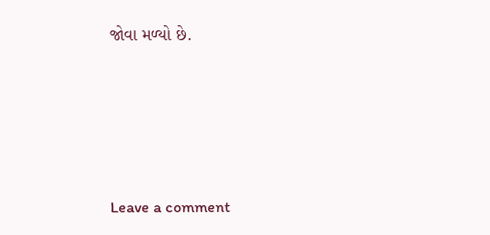જોવા મળ્યો છે.





Leave a comment